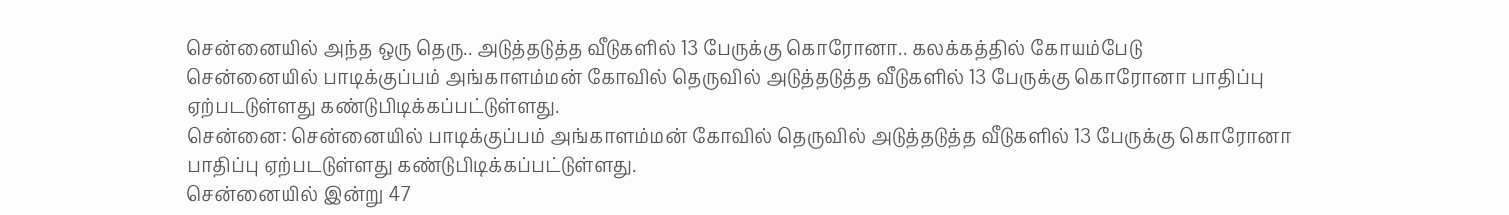சென்னையில் அந்த ஒரு தெரு.. அடுத்தடுத்த வீடுகளில் 13 பேருக்கு கொரோனா.. கலக்கத்தில் கோயம்பேடு
சென்னையில் பாடிக்குப்பம் அங்காளம்மன் கோவில் தெருவில் அடுத்தடுத்த வீடுகளில் 13 பேருக்கு கொரோனா பாதிப்பு ஏற்படடுள்ளது கண்டுபிடிக்கப்பட்டுள்ளது.
சென்னை: சென்னையில் பாடிக்குப்பம் அங்காளம்மன் கோவில் தெருவில் அடுத்தடுத்த வீடுகளில் 13 பேருக்கு கொரோனா பாதிப்பு ஏற்படடுள்ளது கண்டுபிடிக்கப்பட்டுள்ளது.
சென்னையில் இன்று 47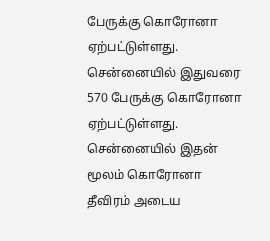பேருக்கு கொரோனா ஏற்பட்டுள்ளது. சென்னையில் இதுவரை 570 பேருக்கு கொரோனா ஏற்பட்டுள்ளது. சென்னையில் இதன் மூலம் கொரோனா தீவிரம் அடைய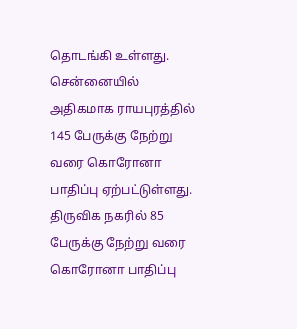தொடங்கி உள்ளது.
சென்னையில் அதிகமாக ராயபுரத்தில் 145 பேருக்கு நேற்று வரை கொரோனா பாதிப்பு ஏற்பட்டுள்ளது. திருவிக நகரில் 85 பேருக்கு நேற்று வரை கொரோனா பாதிப்பு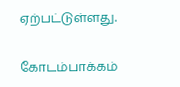ஏற்பட்டுள்ளது.

கோடம்பாக்கம்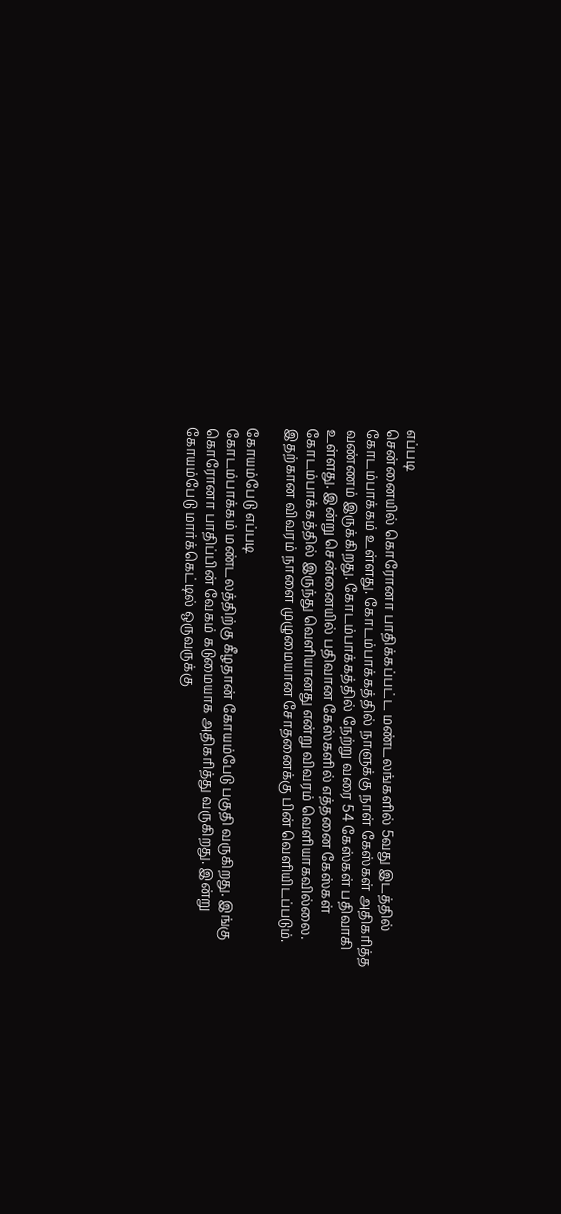எப்படி
சென்னையில் கொரோனா பாதிக்கப்பட்ட மண்டலங்களில் 5வது இடத்தில் கோடம்பாக்கம் உள்ளது. கோடம்பாக்கத்தில் நாளுக்கு நாள் கேஸ்கள் அதிகரித்த வண்ணம் இருக்கிறது. கோடம்பாக்கத்தில் நேற்று வரை 54 கேஸ்கள் பதிவாகி உள்ளது. இன்று சென்னையில் பதிவான கேஸ்களில் எத்தனை கேஸ்கள் கோடம்பாக்கத்தில் இருந்து வெளியானது என்று விவரம் வெளியாகவில்லை. இதற்கான விவரம் நாளை முழுமையான சோதனைக்கு பின் வெளியிடப்படும்.

கோயம்பேடு எப்படி
கோடம்பாக்கம் மண்டலத்திற்கு கீழதான் கோயம்பேடு பகுதி வருகிறது. இங்கு கொரோனா பாதிப்பின் வேகம் கடுமையாக அதிகரித்து வருகிறது. இன்று கோயம்பேடு மார்க்கெட்டில் ஒருவருக்கு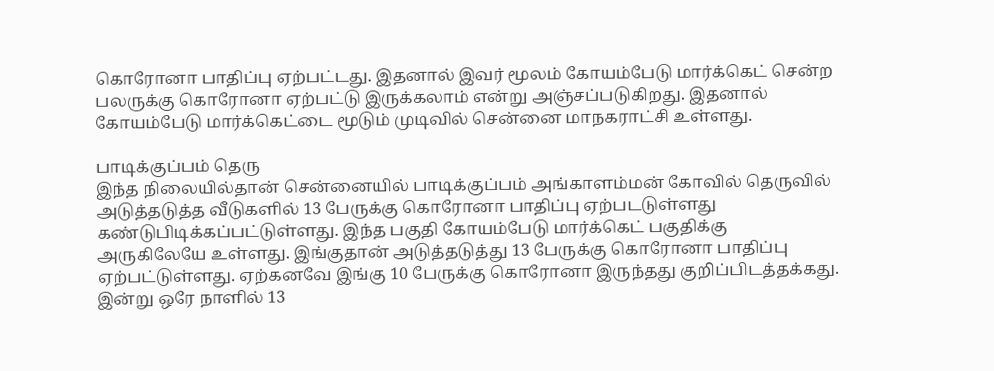கொரோனா பாதிப்பு ஏற்பட்டது. இதனால் இவர் மூலம் கோயம்பேடு மார்க்கெட் சென்ற பலருக்கு கொரோனா ஏற்பட்டு இருக்கலாம் என்று அஞ்சப்படுகிறது. இதனால் கோயம்பேடு மார்க்கெட்டை மூடும் முடிவில் சென்னை மாநகராட்சி உள்ளது.

பாடிக்குப்பம் தெரு
இந்த நிலையில்தான் சென்னையில் பாடிக்குப்பம் அங்காளம்மன் கோவில் தெருவில் அடுத்தடுத்த வீடுகளில் 13 பேருக்கு கொரோனா பாதிப்பு ஏற்படடுள்ளது கண்டுபிடிக்கப்பட்டுள்ளது. இந்த பகுதி கோயம்பேடு மார்க்கெட் பகுதிக்கு அருகிலேயே உள்ளது. இங்குதான் அடுத்தடுத்து 13 பேருக்கு கொரோனா பாதிப்பு ஏற்பட்டுள்ளது. ஏற்கனவே இங்கு 10 பேருக்கு கொரோனா இருந்தது குறிப்பிடத்தக்கது. இன்று ஒரே நாளில் 13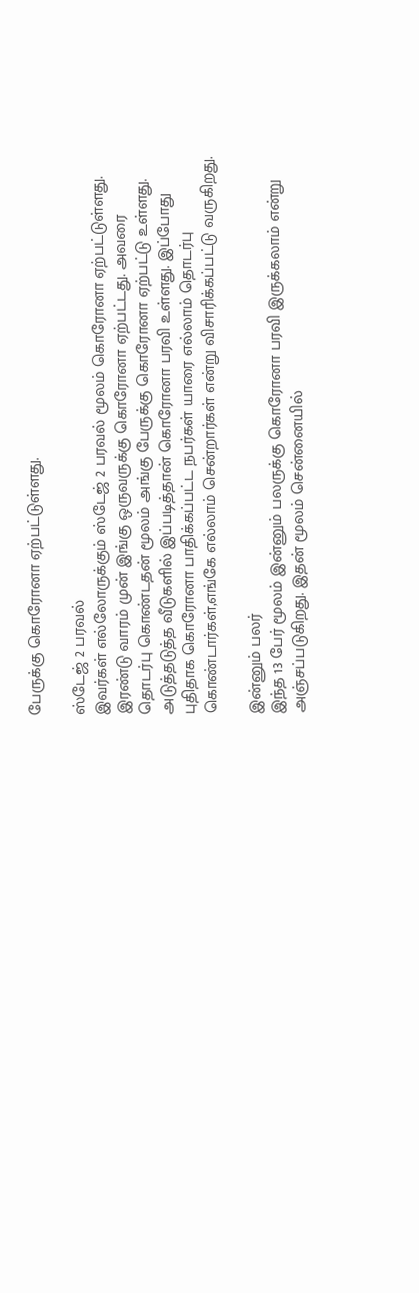பேருக்கு கொரோனா ஏற்பட்டுள்ளது.

ஸ்டேஜ் 2 பரவல்
இவர்கள் எல்லோருக்கும் ஸ்டேஜ் 2 பரவல் மூலம் கொரோனா ஏற்பட்டுள்ளது. இரண்டு வாரம் முன் இங்கு ஒருவருக்கு கொரோனா ஏற்பட்டது. அவரை தொடர்பு கொண்டதன் மூலம் அங்கு பேருக்கு கொரோனா ஏற்பட்டு உள்ளது. அடுத்தடுத்த வீடுகளில் இப்படித்தான் கொரோனா பரவி உள்ளது. இப்போது புதிதாக கொரோனா பாதிக்கப்பட்ட நபர்கள் யாரை எல்லாம் தொடர்பு கொண்டார்கள்,எங்கே எல்லாம் சென்றார்கள் என்று விசாரிக்கப்பட்டு வருகிறது.

இன்னும் பலர்
இந்த 13 பேர் மூலம் இன்னும் பலருக்கு கொரோனா பரவி இருக்கலாம் என்று அஞ்சப்படுகிறது. இதன் மூலம் சென்னையில்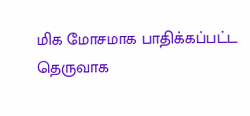மிக மோசமாக பாதிக்கப்பட்ட தெருவாக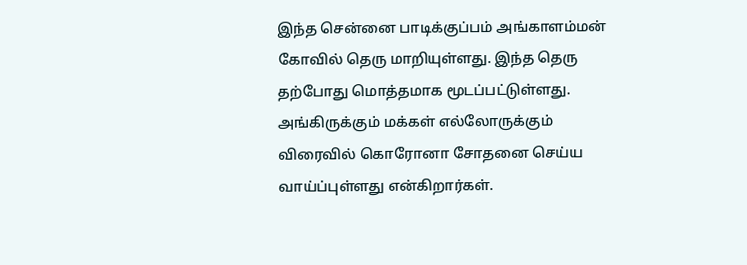இந்த சென்னை பாடிக்குப்பம் அங்காளம்மன் கோவில் தெரு மாறியுள்ளது. இந்த தெரு தற்போது மொத்தமாக மூடப்பட்டுள்ளது. அங்கிருக்கும் மக்கள் எல்லோருக்கும் விரைவில் கொரோனா சோதனை செய்ய வாய்ப்புள்ளது என்கிறார்கள்.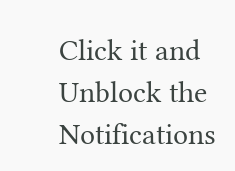Click it and Unblock the Notifications